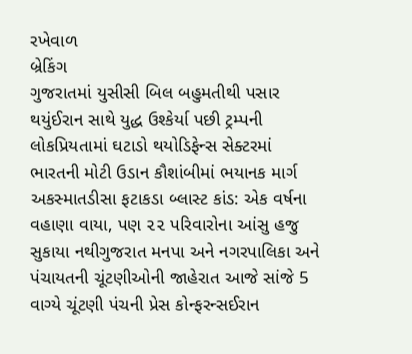રખેવાળ
બ્રેકિંગ
ગુજરાતમાં યુસીસી બિલ બહુમતીથી પસાર થયુંઈરાન સાથે યુદ્ધ ઉશ્કેર્યા પછી ટ્રમ્પની લોકપ્રિયતામાં ઘટાડો થયોડિફેન્સ સેક્ટરમાં ભારતની મોટી ઉડાન કૌશાંબીમાં ભયાનક માર્ગ અકસ્માતડીસા ફટાકડા બ્લાસ્ટ કાંડ: એક વર્ષના વહાણા વાયા, પણ ૨૨ પરિવારોના આંસુ હજુ સુકાયા નથીગુજરાત મનપા અને નગરપાલિકા અને પંચાયતની ચૂંટણીઓની જાહેરાત આજે સાંજે 5 વાગ્યે ચૂંટણી પંચની પ્રેસ કોન્ફરન્સઈરાન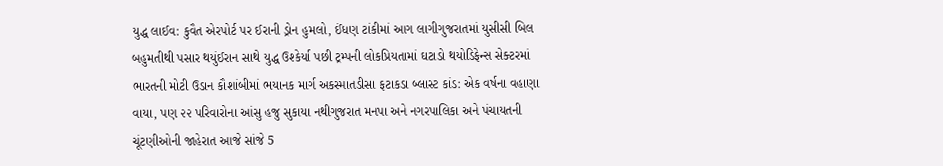યુદ્ધ લાઈવ: કુવૈત એરપોર્ટ પર ઈરાની ડ્રોન હુમલો, ઈંધણ ટાંકીમાં આગ લાગીગુજરાતમાં યુસીસી બિલ બહુમતીથી પસાર થયુંઈરાન સાથે યુદ્ધ ઉશ્કેર્યા પછી ટ્રમ્પની લોકપ્રિયતામાં ઘટાડો થયોડિફેન્સ સેક્ટરમાં ભારતની મોટી ઉડાન કૌશાંબીમાં ભયાનક માર્ગ અકસ્માતડીસા ફટાકડા બ્લાસ્ટ કાંડ: એક વર્ષના વહાણા વાયા, પણ ૨૨ પરિવારોના આંસુ હજુ સુકાયા નથીગુજરાત મનપા અને નગરપાલિકા અને પંચાયતની ચૂંટણીઓની જાહેરાત આજે સાંજે 5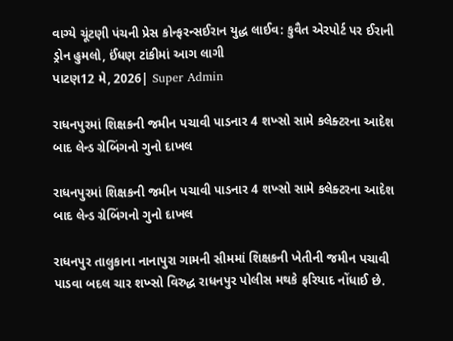વાગ્યે ચૂંટણી પંચની પ્રેસ કોન્ફરન્સઈરાન યુદ્ધ લાઈવ: કુવૈત એરપોર્ટ પર ઈરાની ડ્રોન હુમલો, ઈંધણ ટાંકીમાં આગ લાગી
પાટણ12 મે, 2026| Super Admin

રાધનપુરમાં શિક્ષકની જમીન પચાવી પાડનાર 4 શખ્સો સામે કલેક્ટરના આદેશ બાદ લેન્ડ ગ્રેબિંગનો ગુનો દાખલ

રાધનપુરમાં શિક્ષકની જમીન પચાવી પાડનાર 4 શખ્સો સામે કલેક્ટરના આદેશ બાદ લેન્ડ ગ્રેબિંગનો ગુનો દાખલ

રાધનપુર તાલુકાના નાનાપુરા ગામની સીમમાં શિક્ષકની ખેતીની જમીન પચાવી પાડવા બદલ ચાર શખ્સો વિરુદ્ધ રાધનપુર પોલીસ મથકે ફરિયાદ નોંધાઈ છે.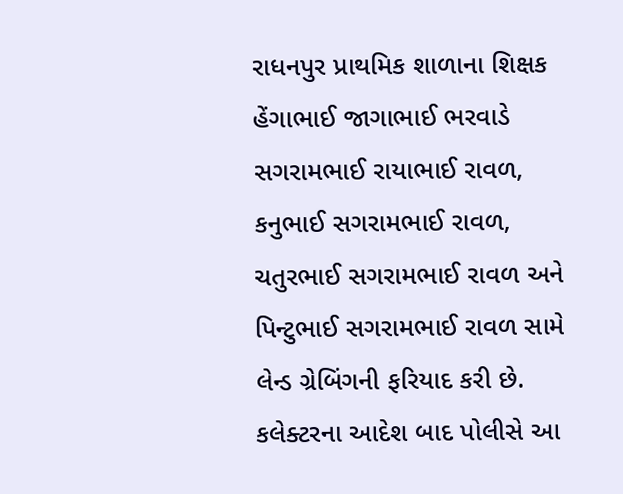રાધનપુર પ્રાથમિક શાળાના શિક્ષક હેંગાભાઈ જાગાભાઈ ભરવાડે સગરામભાઈ રાયાભાઈ રાવળ, કનુભાઈ સગરામભાઈ રાવળ, ચતુરભાઈ સગરામભાઈ રાવળ અને પિન્ટુભાઈ સગરામભાઈ રાવળ સામે લેન્ડ ગ્રેબિંગની ફરિયાદ કરી છે. કલેક્ટરના આદેશ બાદ પોલીસે આ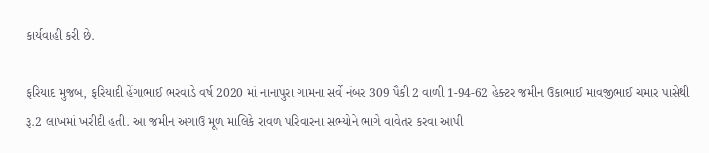કાર્યવાહી કરી છે.

ફરિયાદ મુજબ, ફરિયાદી હેંગાભાઈ ભરવાડે વર્ષ 2020 માં નાનાપુરા ગામના સર્વે નંબર 309 પૈકી 2 વાળી 1-94-62 હેક્ટર જમીન ઉકાભાઈ માવજીભાઈ ચમાર પાસેથી રૂ.2 લાખમાં ખરીદી હતી. આ જમીન અગાઉ મૂળ માલિકે રાવળ પરિવારના સભ્યોને ભાગે વાવેતર કરવા આપી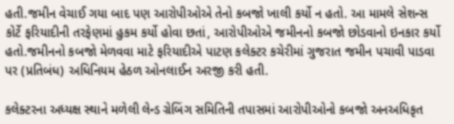હતી.જમીન વેચાઈ ગયા બાદ પણ આરોપીઓએ તેનો કબજો ખાલી કર્યો ન હતો. આ મામલે સેશન્સ કોર્ટે ફરિયાદીની તરફેણમાં હુકમ કર્યો હોવા છતાં, આરોપીઓએ જમીનનો કબજો છોડવાનો ઇનકાર કર્યો હતો.જમીનનો કબજો મેળવવા માટે ફરિયાદીએ પાટણ કલેક્ટર કચેરીમાં ગુજરાત જમીન પચાવી પાડવા પર (પ્રતિબંધ) અધિનિયમ હેઠળ ઓનલાઈન અરજી કરી હતી.

કલેક્ટરના અધ્યક્ષ સ્થાને મળેલી લેન્ડ ગ્રેબિંગ સમિતિની તપાસમાં આરોપીઓનો કબજો અનઅધિકૃત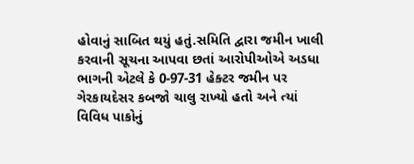હોવાનું સાબિત થયું હતું.સમિતિ દ્વારા જમીન ખાલી કરવાની સૂચના આપવા છતાં આરોપીઓએ અડધા ભાગની એટલે કે 0-97-31 હેક્ટર જમીન પર ગેરકાયદેસર કબજો ચાલુ રાખ્યો હતો અને ત્યાં વિવિધ પાકોનું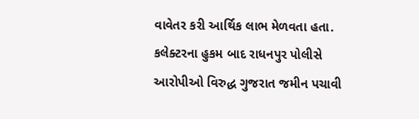વાવેતર કરી આર્થિક લાભ મેળવતા હતા. કલેક્ટરના હુકમ બાદ રાધનપુર પોલીસે આરોપીઓ વિરુદ્ધ ગુજરાત જમીન પચાવી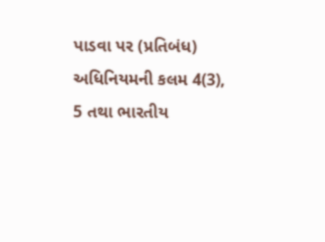પાડવા પર (પ્રતિબંધ) અધિનિયમની કલમ 4(3), 5 તથા ભારતીય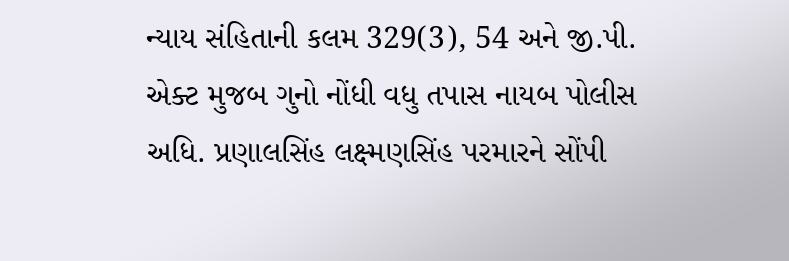ન્યાય સંહિતાની કલમ 329(3), 54 અને જી.પી. એક્ટ મુજબ ગુનો નોંધી વધુ તપાસ નાયબ પોલીસ અધિ. પ્રણાલસિંહ લક્ષ્મણસિંહ પરમારને સોંપી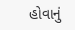હોવાનું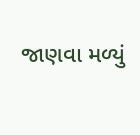જાણવા મળ્યું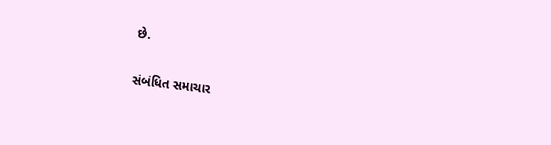છે.

સંબંધિત સમાચાર